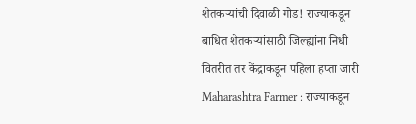शेतकऱ्यांची दिवाळी गोड! राज्याकडून बाधित शेतकऱ्यांसाठी जिल्ह्यांना निधी वितरीत तर केंद्राकडून पहिला हप्ता जारी
Maharashtra Farmer : राज्याकडून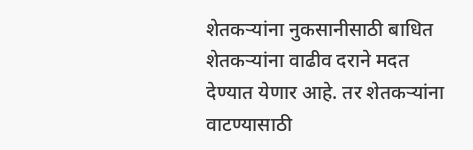शेतकऱ्यांना नुकसानीसाठी बाधित शेतकऱ्यांना वाढीव दराने मदत देण्यात येणार आहे. तर शेतकऱ्यांना वाटण्यासाठी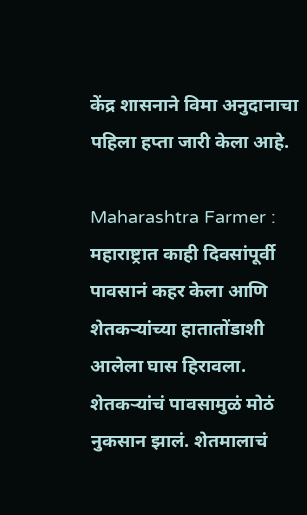केंद्र शासनाने विमा अनुदानाचा पहिला हप्ता जारी केला आहे.

Maharashtra Farmer : महाराष्ट्रात काही दिवसांपूर्वी पावसानं कहर केला आणि शेतकऱ्यांच्या हातातोंडाशी आलेला घास हिरावला. शेतकऱ्यांचं पावसामुळं मोठं नुकसान झालं. शेतमालाचं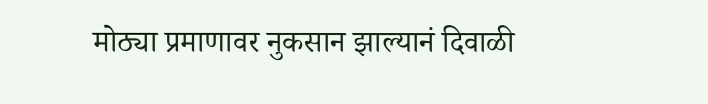मोठ्या प्रमाणावर नुकसान झाल्यानं दिवाळी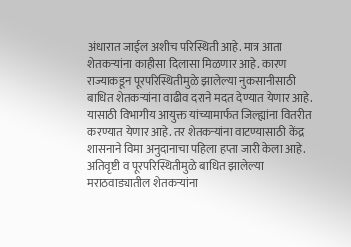अंधारात जाईल अशीच परिस्थिती आहे. मात्र आता शेतकऱ्यांना काहीसा दिलासा मिळणार आहे. कारण राज्याकडून पूरपरिस्थितीमुळे झालेल्या नुकसानीसाठी बाधित शेतकऱ्यांना वाढीव दराने मदत देण्यात येणार आहे. यासाठी विभागीय आयुक्त यांच्यामार्फत जिल्ह्यांना वितरीत करण्यात येणार आहे. तर शेतकऱ्यांना वाटण्यासाठी केंद्र शासनाने विमा अनुदानाचा पहिला हप्ता जारी केला आहे.
अतिवृष्टी व पूरपरिस्थितीमुळे बाधित झालेल्या मराठवाड्यातील शेतकऱ्यांना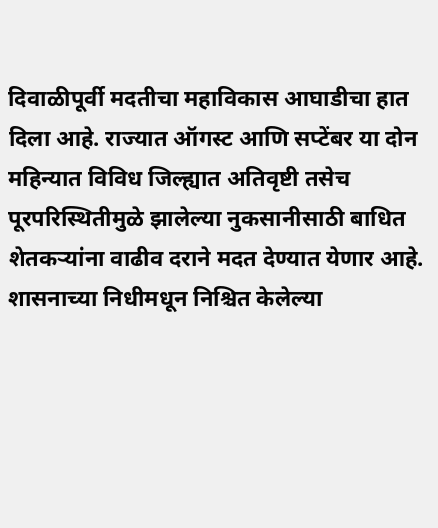दिवाळीपूर्वी मदतीचा महाविकास आघाडीचा हात दिला आहे. राज्यात ऑगस्ट आणि सप्टेंबर या दोन महिन्यात विविध जिल्ह्यात अतिवृष्टी तसेच पूरपरिस्थितीमुळे झालेल्या नुकसानीसाठी बाधित शेतकऱ्यांना वाढीव दराने मदत देण्यात येणार आहे. शासनाच्या निधीमधून निश्चित केलेल्या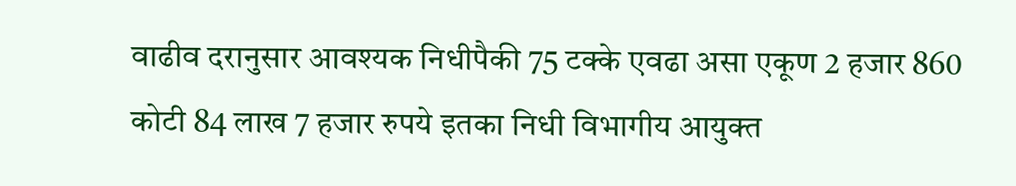वाढीव दरानुसार आवश्यक निधीपैकी 75 टक्के एवढा असा एकूण 2 हजार 860 कोटी 84 लाख 7 हजार रुपये इतका निधी विभागीय आयुक्त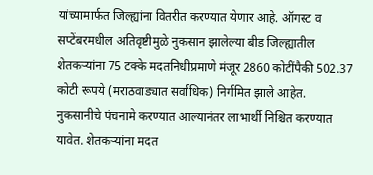यांच्यामार्फत जिल्ह्यांना वितरीत करण्यात येणार आहे. ऑगस्ट व सप्टेंबरमधील अतिवृष्टीमुळे नुकसान झालेल्या बीड जिल्ह्यातील शेतकऱ्यांना 75 टक्के मदतनिधीप्रमाणे मंजूर 2860 कोटींपैकी 502.37 कोटी रूपये (मराठवाड्यात सर्वाधिक) निर्गमित झाले आहेत.
नुकसानीचे पंचनामे करण्यात आल्यानंतर लाभार्थी निश्चित करण्यात यावेत. शेतकऱ्यांना मदत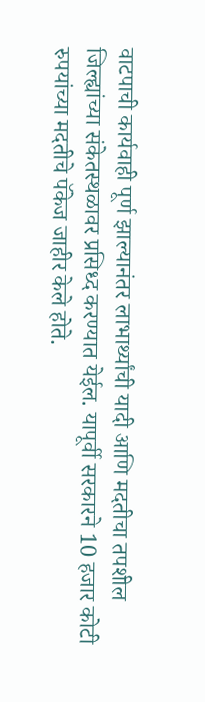वाटपाची कार्यवाही पूर्ण झाल्यानंतर लाभार्थ्यांची यादी आणि मदतीचा तपशील जिल्ह्यांच्या संकेतस्थळावर प्रसिध्द करण्यात येईल. यापूर्वी सरकारने 10 हजार कोटी रुपयांच्या मदतीचे पॅकेज जाहीर केले होते.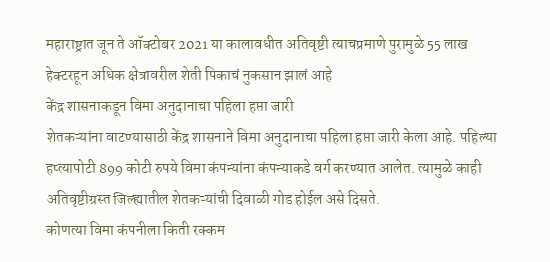महाराष्ट्रात जून ते ऑक्टोबर 2021 या कालावधीत अतिवृष्टी त्याचप्रमाणे पुरामुळे 55 लाख हेक्टरहून अधिक क्षेत्रावरील शेती पिकाचं नुकसान झालं आहे
केंद्र शासनाकडून विमा अनुदानाचा पहिला हप्ता जारी
शेतकऱ्यांना वाटण्यासाठी केंद्र शासनाने विमा अनुदानाचा पहिला हप्ता जारी केला आहे. पहिल्या हप्त्यापोटी 899 कोटी रुपये विमा कंपन्यांना कंपन्याकडे वर्ग करण्यात आलेत. त्यामुळे काही अतिवृष्टीग्रस्त जिल्ह्यातील शेतकऱ्यांची दिवाळी गोड होईल असे दिसते.
कोणत्या विमा कंपनीला किती रक्कम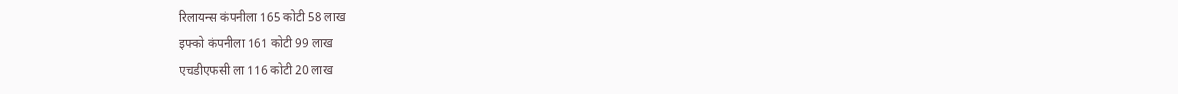रिलायन्स कंपनीला 165 कोटी 58 लाख
इफ्को कंपनीला 161 कोटी 99 लाख
एचडीएफसी ला 116 कोटी 20 लाख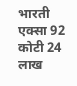भारती एक्सा 92 कोटी 24 लाख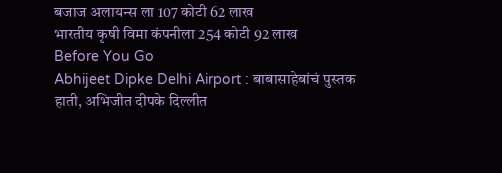बजाज अलायन्स ला 107 कोटी 62 लाख
भारतीय कृषी विमा कंपनीला 254 कोटी 92 लाख
Before You Go
Abhijeet Dipke Delhi Airport : बाबासाहेबांचं पुस्तक हाती, अभिजीत दीपके दिल्लीत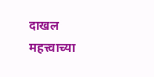दाखल
महत्त्वाच्या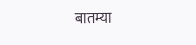बातम्या